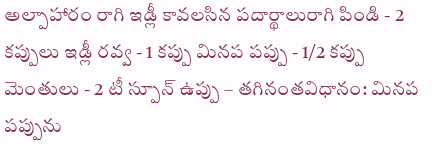అల్పాహారం రాగి ఇడ్లీ కావలసిన పదార్థాలురాగి పిండి - 2 కప్పులు ఇడ్లీ రవ్వ - 1 కప్పు మినప పప్పు - 1/2 కప్పు మెంతులు - 2 టీ స్పూన్ ఉప్పు – తగినంతవిధానం: మినప పప్పును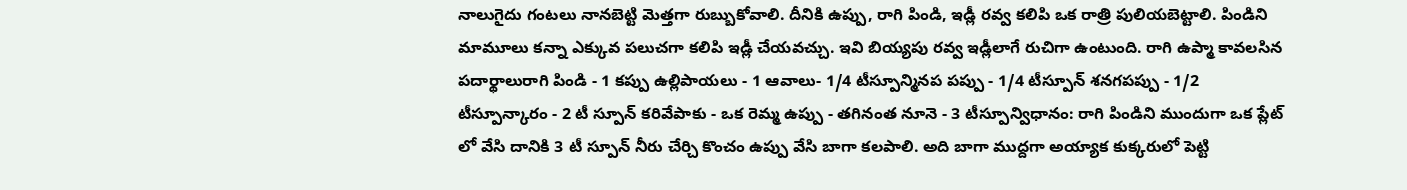నాలుగైదు గంటలు నానబెట్టి మెత్తగా రుబ్బుకోవాలి. దీనికి ఉప్పు, రాగి పిండి, ఇడ్లీ రవ్వ కలిపి ఒక రాత్రి పులియబెట్టాలి. పిండిని మామూలు కన్నా ఎక్కువ పలుచగా కలిపి ఇడ్లీ చేయవచ్చు. ఇవి బియ్యపు రవ్వ ఇడ్లీలాగే రుచిగా ఉంటుంది. రాగి ఉప్మా కావలసిన పదార్థాలురాగి పిండి - 1 కప్పు ఉల్లిపాయలు - 1 ఆవాలు- 1/4 టీస్పూన్మినప పప్పు - 1/4 టీస్పూన్ శనగపప్పు - 1/2 టీస్పూన్కారం - 2 టీ స్పూన్ కరివేపాకు - ఒక రెమ్మ ఉప్పు - తగినంత నూనె - 3 టీస్పూన్విధానం: రాగి పిండిని ముందుగా ఒక ప్లేట్ లో వేసి దానికి 3 టీ స్పూన్ నీరు చేర్చి కొంచం ఉప్పు వేసి బాగా కలపాలి. అది బాగా ముద్దగా అయ్యాక కుక్కరులో పెట్టి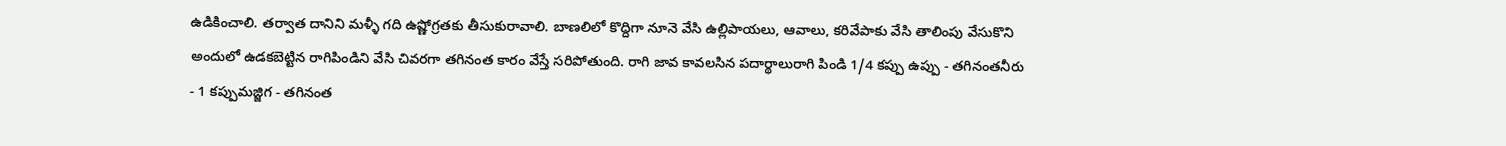ఉడికించాలి. తర్వాత దానిని మళ్ళీ గది ఉష్ణోగ్రతకు తీసుకురావాలి. బాణలిలో కొద్దిగా నూనె వేసి ఉల్లిపాయలు, ఆవాలు, కరివేపాకు వేసి తాలింపు వేసుకొని అందులో ఉడకబెట్టిన రాగిపిండిని వేసి చివరగా తగినంత కారం వేస్తే సరిపోతుంది. రాగి జావ కావలసిన పదార్థాలురాగి పిండి 1/4 కప్పు ఉప్పు - తగినంతనీరు - 1 కప్పుమజ్జిగ - తగినంత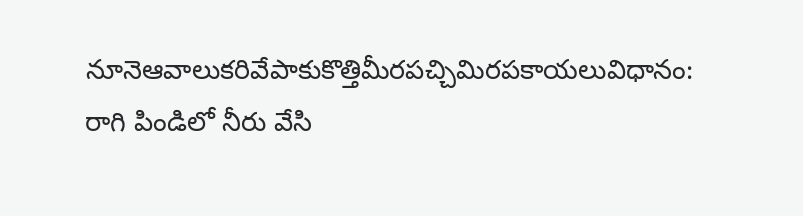నూనెఆవాలుకరివేపాకుకొత్తిమీరపచ్చిమిరపకాయలువిధానం: రాగి పిండిలో నీరు వేసి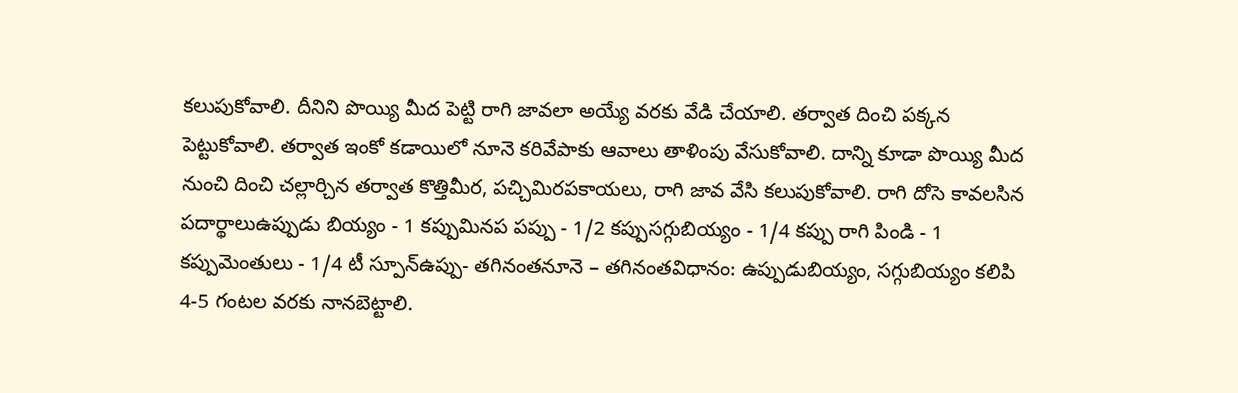కలుపుకోవాలి. దీనిని పొయ్యి మీద పెట్టి రాగి జావలా అయ్యే వరకు వేడి చేయాలి. తర్వాత దించి పక్కన పెట్టుకోవాలి. తర్వాత ఇంకో కడాయిలో నూనె కరివేపాకు ఆవాలు తాళింపు వేసుకోవాలి. దాన్ని కూడా పొయ్యి మీద నుంచి దించి చల్లార్చిన తర్వాత కొత్తిమీర, పచ్చిమిరపకాయలు, రాగి జావ వేసి కలుపుకోవాలి. రాగి దోసె కావలసిన పదార్థాలుఉప్పుడు బియ్యం - 1 కప్పుమినప పప్పు - 1/2 కప్పుసగ్గుబియ్యం - 1/4 కప్పు రాగి పిండి - 1 కప్పుమెంతులు - 1/4 టీ స్పూన్ఉప్పు- తగినంతనూనె – తగినంతవిధానం: ఉప్పుడుబియ్యం, సగ్గుబియ్యం కలిపి 4-5 గంటల వరకు నానబెట్టాలి.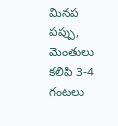మినప పప్పు, మెంతులు కలిపి 3-4 గంటలు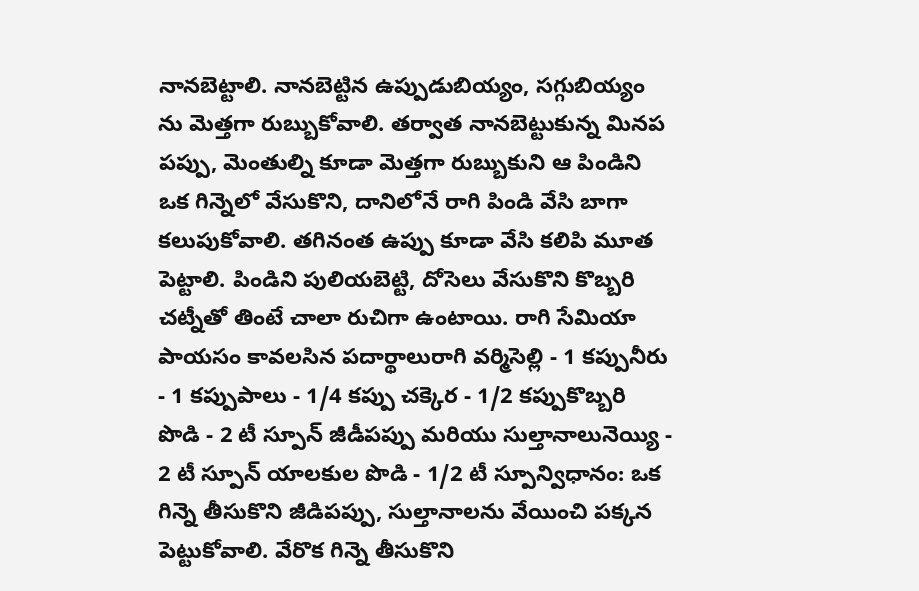నానబెట్టాలి. నానబెట్టిన ఉప్పుడుబియ్యం, సగ్గుబియ్యం ను మెత్తగా రుబ్బుకోవాలి. తర్వాత నానబెట్టుకున్న మినప పప్పు, మెంతుల్ని కూడా మెత్తగా రుబ్బుకుని ఆ పిండిని ఒక గిన్నెలో వేసుకొని, దానిలోనే రాగి పిండి వేసి బాగా కలుపుకోవాలి. తగినంత ఉప్పు కూడా వేసి కలిపి మూత పెట్టాలి. పిండిని పులియబెట్టి, దోసెలు వేసుకొని కొబ్బరి చట్నీతో తింటే చాలా రుచిగా ఉంటాయి. రాగి సేమియా పాయసం కావలసిన పదార్థాలురాగి వర్మిసెల్లి - 1 కప్పునీరు - 1 కప్పుపాలు - 1/4 కప్పు చక్కెర - 1/2 కప్పుకొబ్బరి పొడి - 2 టీ స్పూన్ జీడీపప్పు మరియు సుల్తానాలునెయ్యి - 2 టీ స్పూన్ యాలకుల పొడి - 1/2 టీ స్పూన్విధానం: ఒక గిన్నె తీసుకొని జీడిపప్పు, సుల్తానాలను వేయించి పక్కన పెట్టుకోవాలి. వేరొక గిన్నె తీసుకొని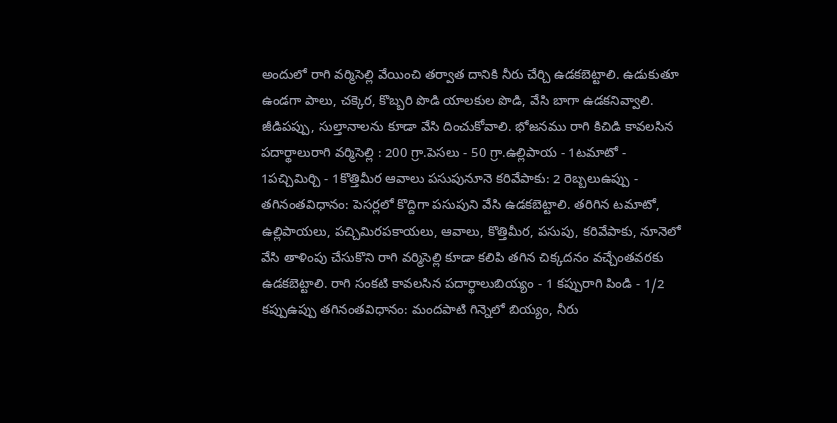అందులో రాగి వర్మిసెల్లి వేయించి తర్వాత దానికి నీరు చేర్చి ఉడకబెట్టాలి. ఉడుకుతూ ఉండగా పాలు, చక్కెర, కొబ్బరి పొడి యాలకుల పొడి, వేసి బాగా ఉడకనివ్వాలి. జీడిపప్పు, సుల్తానాలను కూడా వేసి దించుకోవాలి. భోజనము రాగి కిచిడి కావలసిన పదార్థాలురాగి వర్మిసెల్లి : 200 గ్రా.పెసలు - 50 గ్రా.ఉల్లిపాయ - 1టమాటో - 1పచ్చిమిర్చి - 1కొత్తిమీర ఆవాలు పసుపునూనె కరివేపాకు: 2 రెబ్బలుఉప్పు - తగినంతవిధానం: పెసర్లలో కొద్దిగా పసుపుని వేసి ఉడకబెట్టాలి. తరిగిన టమాటో, ఉల్లిపాయలు, పచ్చిమిరపకాయలు, ఆవాలు, కొత్తిమీర, పసుపు, కరివేపాకు, నూనెలో వేసి తాళింపు చేసుకొని రాగి వర్మిసెల్లి కూడా కలిపి తగిన చిక్కదనం వచ్చేంతవరకు ఉడకబెట్టాలి. రాగి సంకటి కావలసిన పదార్థాలుబియ్యం - 1 కప్పురాగి పిండి - 1/2 కప్పుఉప్పు తగినంతవిధానం: మందపాటి గిన్నెలో బియ్యం, నీరు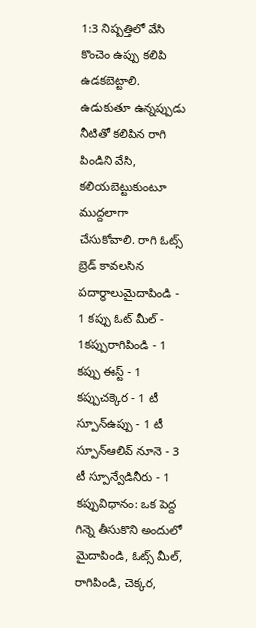1:3 నిష్పత్తిలో వేసి కొంచెం ఉప్పు కలిపి ఉడకబెట్టాలి. ఉడుకుతూ ఉన్నప్పుడు నీటితో కలిపిన రాగి పిండిని వేసి, కలియబెట్టుకుంటూ ముద్దలాగా చేసుకోవాలి. రాగి ఓట్స్ బ్రెడ్ కావలసిన పదార్థాలుమైదాపిండి - 1 కప్పు ఓట్ మీల్ - 1కప్పురాగిపిండి - 1 కప్పు ఈస్ట్ - 1 కప్పుచక్కెర - 1 టీ స్పూన్ఉప్పు - 1 టీ స్పూన్ఆలివ్ నూనె - 3 టీ స్పూన్వేడినీరు - 1 కప్పువిధానం: ఒక పెద్ద గిన్నె తీసుకొని అందులో మైదాపిండి, ఓట్స్ మీల్, రాగిపిండి, చెక్కర,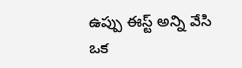ఉప్పు ఈస్ట్ అన్ని వేసి ఒక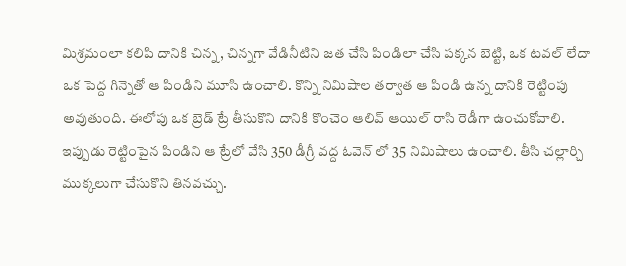మిశ్రమంలా కలిపి దానికి చిన్న, చిన్నగా వేడినీటిని జత చేసి పిండిలా చేసి పక్కన బెట్టి, ఒక టవల్ లేదా ఒక పెద్ద గిన్నెతో ఆ పిండిని మూసి ఉంచాలి. కొన్ని నిమిషాల తర్వాత ఆ పిండి ఉన్న దానికి రెట్టింపు అవుతుంది. ఈలోపు ఒక బ్రెడ్ ట్రే తీసుకొని దానికి కొంచెం ఆలివ్ ఆయిల్ రాసి రెడీగా ఉంచుకోవాలి. ఇప్పుడు రెట్టింపైన పిండిని ఆ ట్రేలో వేసి 350 డీగ్రీ వద్ద ఓవెన్ లో 35 నిమిషాలు ఉంచాలి. తీసి చల్లార్చి ముక్కలుగా చేసుకొని తినవచ్చు.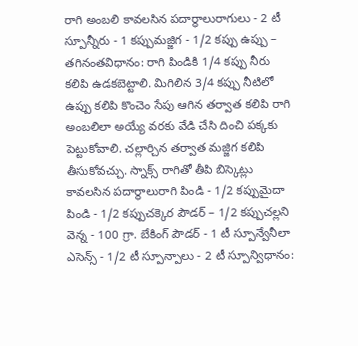రాగి అంబలి కావలసిన పదార్థాలురాగులు - 2 టీ స్పూన్నీరు - 1 కప్పుమజ్జిగ - 1/2 కప్పు ఉప్పు – తగినంతవిధానం: రాగి పిండికి 1/4 కప్పు నీరు కలిపి ఉడకబెట్టాలి. మిగిలిన 3/4 కప్పు నీటిలో ఉప్పు కలిపి కొంచెం సేపు ఆగిన తర్వాత కలిపి రాగి అంబలిలా అయ్యే వరకు వేడి చేసి దించి పక్కకు పెట్టుకోవాలి. చల్లార్చిన తర్వాత మజ్జిగ కలిపి తీసుకోవచ్చు. స్నాక్స్ రాగితో తీపి బిస్కెట్లు కావలసిన పదార్థాలురాగి పిండి - 1/2 కప్పుమైదా పిండి - 1/2 కప్పుచక్కెర పౌడర్ – 1/2 కప్పుచల్లని వెన్న - 100 గ్రా. బేకింగ్ పౌడర్ - 1 టీ స్పూన్వేనీలా ఎసెన్స్ - 1/2 టీ స్పూన్పాలు - 2 టీ స్పూన్విధానం: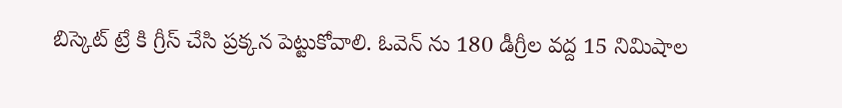బిస్కెట్ ట్రే కి గ్రీస్ చేసి ప్రక్కన పెట్టుకోవాలి. ఓవెన్ ను 180 డీగ్రీల వద్ద 15 నిమిషాల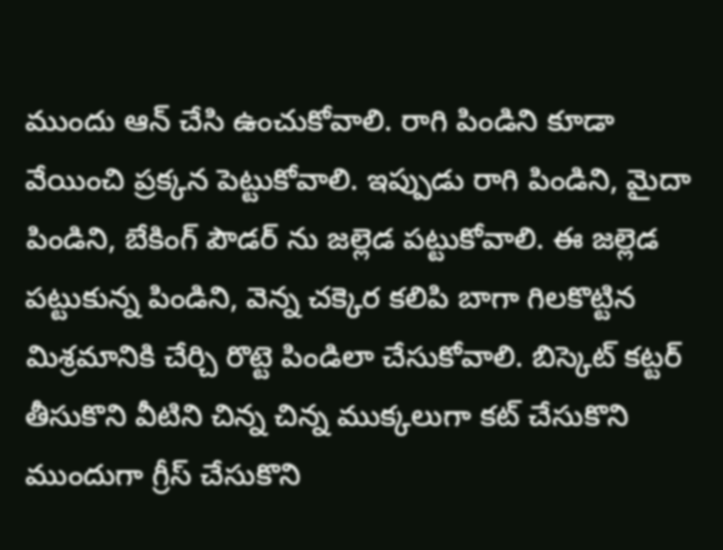ముందు ఆన్ చేసి ఉంచుకోవాలి. రాగి పిండిని కూడా వేయించి ప్రక్కన పెట్టుకోవాలి. ఇప్పుడు రాగి పిండిని, మైదా పిండిని, బేకింగ్ పౌడర్ ను జల్లెడ పట్టుకోవాలి. ఈ జల్లెడ పట్టుకున్న పిండిని, వెన్న చక్కెర కలిపి బాగా గిలకొట్టిన మిశ్రమానికి చేర్చి రొట్టె పిండిలా చేసుకోవాలి. బిస్కెట్ కట్టర్ తీసుకొని వీటిని చిన్న చిన్న ముక్కలుగా కట్ చేసుకొని ముందుగా గ్రీస్ చేసుకొని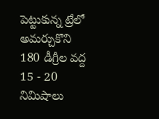పెట్టుకున్న ట్రేలో అమర్చుకొని 180 డీగ్రీల వద్ద 15 - 20 నిమిషాలు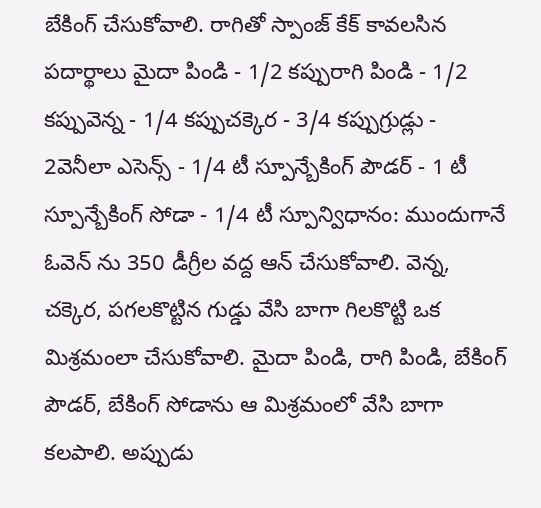బేకింగ్ చేసుకోవాలి. రాగితో స్పాంజ్ కేక్ కావలసిన పదార్థాలు మైదా పిండి - 1/2 కప్పురాగి పిండి - 1/2 కప్పువెన్న - 1/4 కప్పుచక్కెర - 3/4 కప్పుగ్రుడ్లు - 2వెనీలా ఎసెన్స్ - 1/4 టీ స్పూన్బేకింగ్ పౌడర్ - 1 టీ స్పూన్బేకింగ్ సోడా - 1/4 టీ స్పూన్విధానం: ముందుగానే ఓవెన్ ను 350 డీగ్రీల వద్ద ఆన్ చేసుకోవాలి. వెన్న, చక్కెర, పగలకొట్టిన గుడ్డు వేసి బాగా గిలకొట్టి ఒక మిశ్రమంలా చేసుకోవాలి. మైదా పిండి, రాగి పిండి, బేకింగ్ పౌడర్, బేకింగ్ సోడాను ఆ మిశ్రమంలో వేసి బాగా కలపాలి. అప్పుడు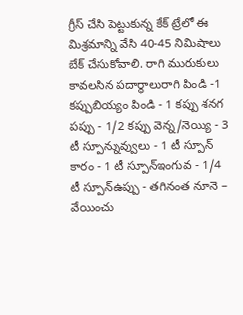గ్రీస్ చేసి పెట్టుకున్న కేక్ ట్రేలో ఈ మిశ్రమాన్ని వేసి 40-45 నిమిషాలు బేక్ చేసుకోవాలి. రాగి మురుకులు కావలసిన పదార్థాలురాగి పిండి -1 కప్పుబియ్యం పిండి - 1 కప్పు శనగ పప్పు - 1/2 కప్పు వెన్న/నెయ్యి - 3 టీ స్పూన్నువ్వులు - 1 టీ స్పూన్ కారం - 1 టీ స్పూన్ఇంగువ - 1/4 టీ స్పూన్ఉప్పు - తగినంత నూనె – వేయించు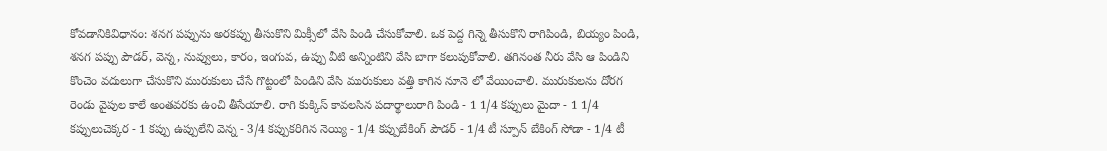కోవడానికివిధానం: శనగ పప్పును అరకప్పు తీసుకొని మిక్సీలో వేసి పిండి చేసుకోవాలి. ఒక పెద్ద గిన్నె తీసుకొని రాగిపిండి, బియ్యం పిండి, శనగ పప్పు పౌడర్, వెన్న, నువ్వులు, కారం, ఇంగువ, ఉప్పు వీటి అన్నింటిని వేసి బాగా కలుపుకోవాలి. తగినంత నీరు వేసి ఆ పిండిని కొంచెం వదులుగా చేసుకొని మురుకులు చేసే గొట్టంలో పిండిని వేసి మురుకులు వత్తి కాగిన నూనె లో వేయించాలి. మురుకులను దోరగ రెండు వైపుల కాలే అంతవరకు ఉంచి తీసేయాలి. రాగి కుక్కిస్ కావలసిన పదార్థాలురాగి పిండి - 1 1/4 కప్పులు మైదా - 1 1/4 కప్పులుచెక్కర - 1 కప్పు ఉప్పులేని వెన్న - 3/4 కప్పుకరిగిన నెయ్యి - 1/4 కప్పుబేకింగ్ పౌడర్ - 1/4 టీ స్పూన్ బేకింగ్ సోడా - 1/4 టీ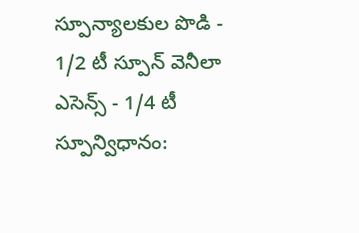స్పూన్యాలకుల పొడి - 1/2 టీ స్పూన్ వెనీలా ఎసెన్స్ - 1/4 టీ స్పూన్విధానం: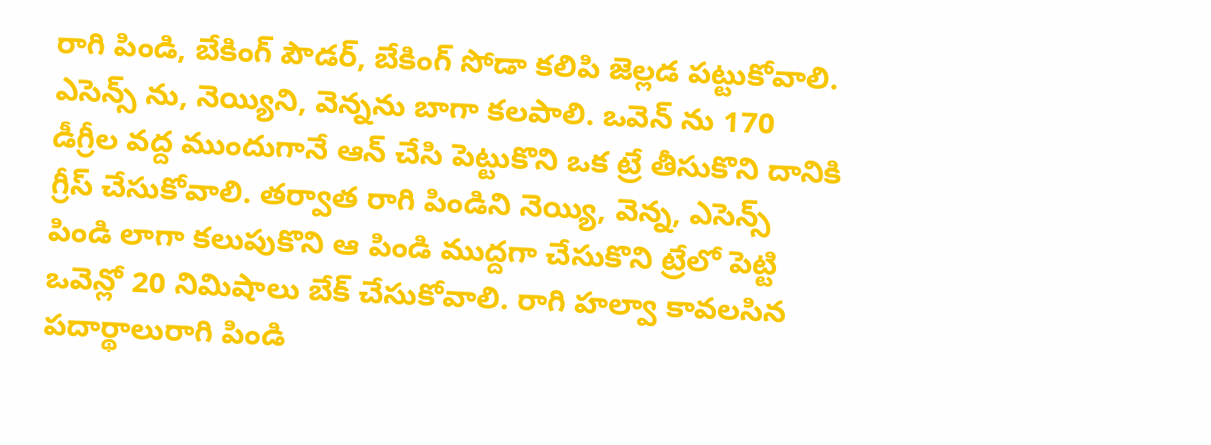రాగి పిండి, బేకింగ్ పౌడర్, బేకింగ్ సోడా కలిపి జెల్లడ పట్టుకోవాలి. ఎసెన్స్ ను, నెయ్యిని, వెన్నను బాగా కలపాలి. ఒవెన్ ను 170 డీగ్రీల వద్ద ముందుగానే ఆన్ చేసి పెట్టుకొని ఒక ట్రే తీసుకొని దానికి గ్రీస్ చేసుకోవాలి. తర్వాత రాగి పిండిని నెయ్యి, వెన్న, ఎసెన్స్ పిండి లాగా కలుపుకొని ఆ పిండి ముద్దగా చేసుకొని ట్రేలో పెట్టి ఒవెన్లో 20 నిమిషాలు బేక్ చేసుకోవాలి. రాగి హల్వా కావలసిన పదార్థాలురాగి పిండి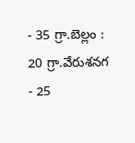- 35 గ్రా.బెల్లం : 20 గ్రా.వేరుశనగ - 25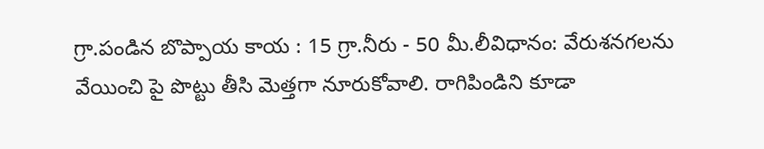గ్రా.పండిన బొప్పాయ కాయ : 15 గ్రా.నీరు - 50 మీ.లీవిధానం: వేరుశనగలను వేయించి పై పొట్టు తీసి మెత్తగా నూరుకోవాలి. రాగిపిండిని కూడా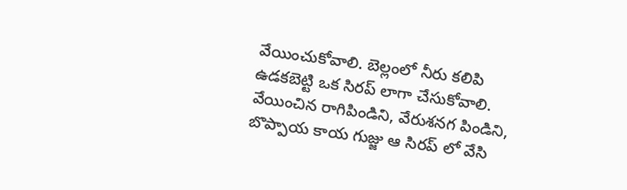వేయించుకోవాలి. బెల్లంలో నీరు కలిపి ఉడకబెట్టి ఒక సిరప్ లాగా చేసుకోవాలి. వేయించిన రాగిపిండిని, వేరుశనగ పిండిని, బొప్పాయ కాయ గుజ్జు ఆ సిరప్ లో వేసి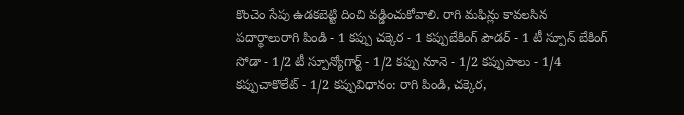కొంచెం సేపు ఉడకబెట్టి దించి వడ్డించుకోవాలి. రాగి మఫిన్లు కావలసిన పదార్థాలురాగి పిండి - 1 కప్పు చక్కెర - 1 కప్పుబేకింగ్ పౌడర్ - 1 టీ స్పూన్ బేకింగ్ సోడా - 1/2 టీ స్పూన్యోగార్ట్ - 1/2 కప్పు నూనె - 1/2 కప్పుపాలు - 1/4 కప్పుచాకొలేట్ - 1/2 కప్పువిధానం: రాగి పిండి, చక్కెర,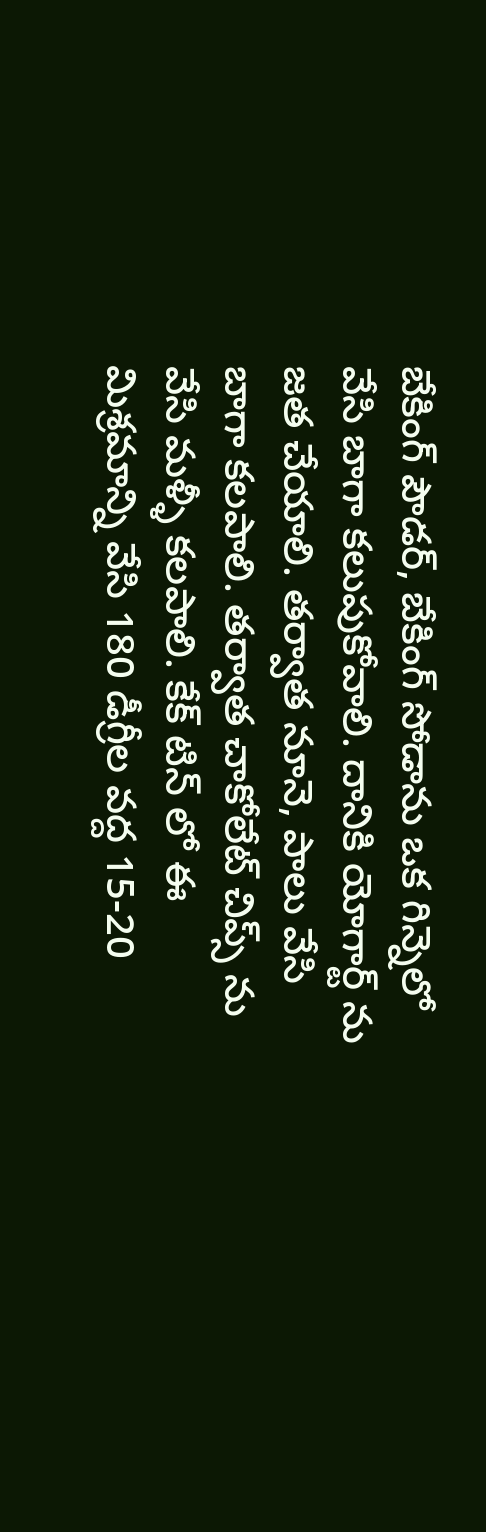బేకింగ్ పౌడర్, బేకింగ్ సోడాను ఒక గిన్నెలో వేసి బాగా కలుపుకోవాలి. దానికి యోగార్ట్ ను జత చేయాలి. తర్వాత నూనె, పాలు వేసి బాగా కలపాలి. తర్వాత చాకోలేట్ చిప్స్ ను వేసి మళ్ళీ కలపాలి. కేక్ టిన్ లో ఈ మిశ్రమాన్ని వేసి 180 డీగ్రీల వద్ద 15-20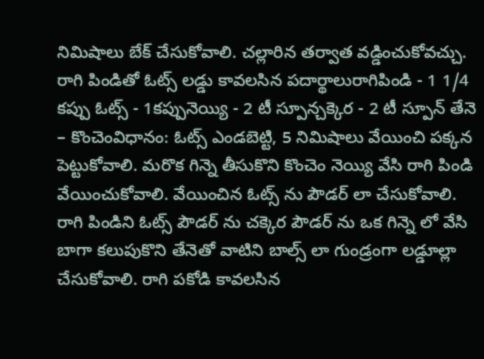నిమిషాలు బేక్ చేసుకోవాలి. చల్లారిన తర్వాత వడ్డించుకోవచ్చు. రాగి పిండితో ఓట్స్ లడ్డు కావలసిన పదార్థాలురాగిపిండి - 1 1/4 కప్పు ఓట్స్ - 1కప్పునెయ్యి - 2 టీ స్పూన్చక్కెర - 2 టీ స్పూన్ తేనె – కొంచెంవిధానం: ఓట్స్ ఎండబెట్టి, 5 నిమిషాలు వేయించి పక్కన పెట్టుకోవాలి. మరొక గిన్నె తీసుకొని కొంచెం నెయ్యి వేసి రాగి పిండి వేయించుకోవాలి. వేయించిన ఓట్స్ ను పౌడర్ లా చేసుకోవాలి. రాగి పిండిని ఓట్స్ పౌడర్ ను చక్కెర పౌడర్ ను ఒక గిన్నె లో వేసి బాగా కలుపుకొని తేనెతో వాటిని బాల్స్ లా గుండ్రంగా లడ్డూల్లా చేసుకోవాలి. రాగి పకోడి కావలసిన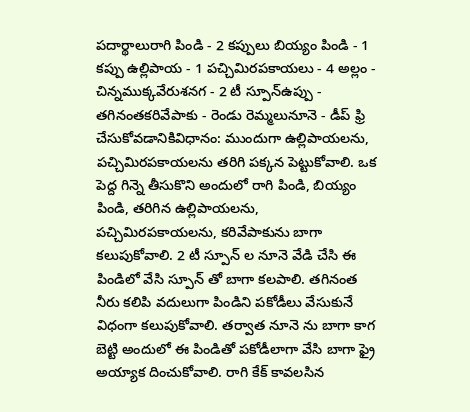పదార్థాలురాగి పిండి - 2 కప్పులు బియ్యం పిండి - 1 కప్పు ఉల్లిపాయ - 1 పచ్చిమిరపకాయలు - 4 అల్లం - చిన్నముక్కవేరుశనగ - 2 టీ స్పూన్ఉప్పు - తగినంతకరివేపాకు - రెండు రెమ్మలునూనె - డీప్ ఫ్రి చేసుకోవడానికివిధానం: ముందుగా ఉల్లిపాయలను, పచ్చిమిరపకాయలను తరిగి పక్కన పెట్టుకోవాలి. ఒక పెద్ద గిన్నె తీసుకొని అందులో రాగి పిండి, బియ్యం పిండి, తరిగిన ఉల్లిపాయలను, పచ్చిమిరపకాయలను, కరివేపాకును బాగా కలుపుకోవాలి. 2 టీ స్పూన్ ల నూనె వేడి చేసి ఈ పిండిలో వేసి స్పూన్ తో బాగా కలపాలి. తగినంత నీరు కలిపి వదులుగా పిండిని పకోడీలు వేసుకునే విధంగా కలుపుకోవాలి. తర్వాత నూనె ను బాగా కాగ బెట్టి అందులో ఈ పిండితో పకోడీలాగా వేసి బాగా ఫ్రై అయ్యాక దించుకోవాలి. రాగి కేక్ కావలసిన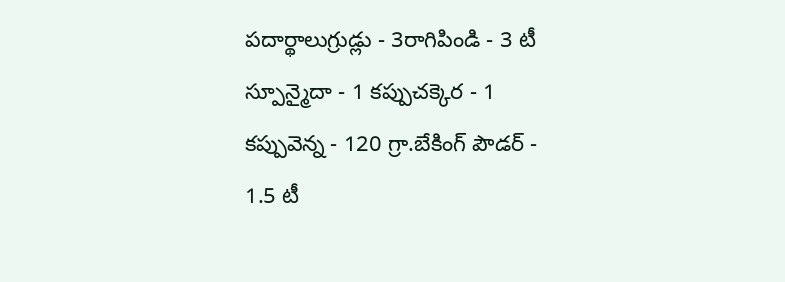పదార్థాలుగ్రుడ్లు - 3రాగిపిండి - 3 టీ స్పూన్మైదా - 1 కప్పుచక్కెర - 1 కప్పువెన్న - 120 గ్రా.బేకింగ్ పౌడర్ - 1.5 టీ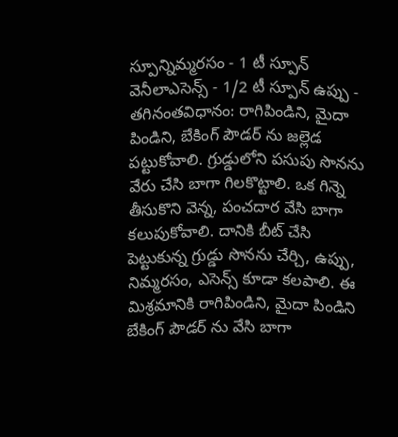స్పూన్నిమ్మరసం - 1 టీ స్పూన్ వెనీలాఎసెన్స్ - 1/2 టీ స్పూన్ ఉప్పు - తగినంతవిధానం: రాగిపిండిని, మైదా పిండిని, బేకింగ్ పౌడర్ ను జల్లెడ పట్టుకోవాలి. గ్రుడ్డులోని పసుపు సొనను వేరు చేసి బాగా గిలకొట్టాలి. ఒక గిన్నె తీసుకొని వెన్న, పంచదార వేసి బాగా కలుపుకోవాలి. దానికి బీట్ చేసి పెట్టుకున్న గ్రుడ్డు సొనను చేర్చి, ఉప్పు, నిమ్మరసం, ఎసెన్స్ కూడా కలపాలి. ఈ మిశ్రమానికి రాగిపిండిని, మైదా పిండిని బేకింగ్ పౌడర్ ను వేసి బాగా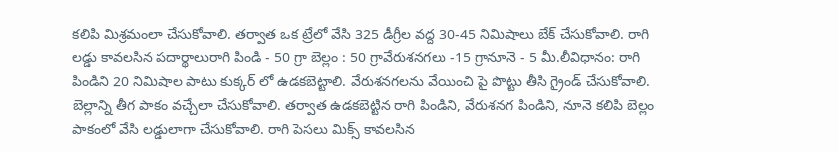కలిపి మిశ్రమంలా చేసుకోవాలి. తర్వాత ఒక ట్రేలో వేసి 325 డీగ్రీల వద్ద 30-45 నిమిషాలు బేక్ చేసుకోవాలి. రాగి లడ్డు కావలసిన పదార్థాలురాగి పిండి - 50 గ్రా బెల్లం : 50 గ్రావేరుశనగలు -15 గ్రానూనె - 5 మీ.లీవిధానం: రాగి పిండిని 20 నిమిషాల పాటు కుక్కర్ లో ఉడకబెట్టాలి. వేరుశనగలను వేయించి పై పొట్టు తీసి గ్రైండ్ చేసుకోవాలి. బెల్లాన్ని తీగ పాకం వచ్చేలా చేసుకోవాలి. తర్వాత ఉడకబెట్టిన రాగి పిండిని, వేరుశనగ పిండిని, నూనె కలిపి బెల్లం పాకంలో వేసి లడ్డులాగా చేసుకోవాలి. రాగి పెసలు మిక్స్ కావలసిన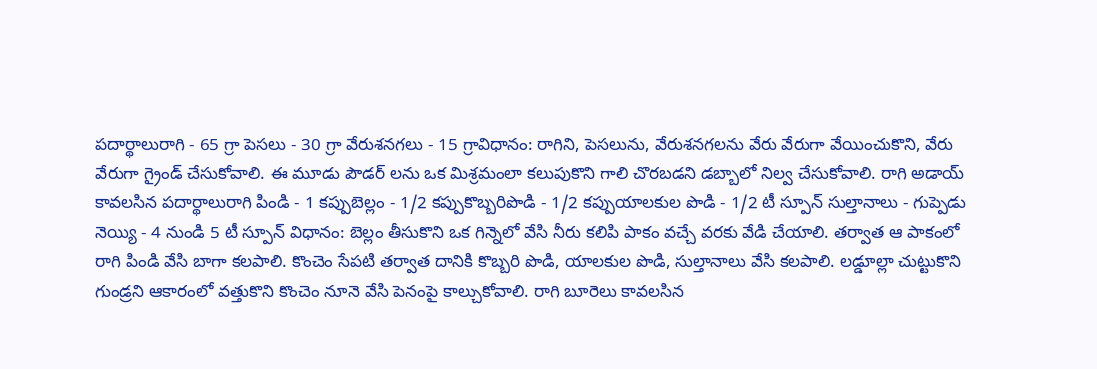పదార్థాలురాగి - 65 గ్రా పెసలు - 30 గ్రా వేరుశనగలు - 15 గ్రావిధానం: రాగిని, పెసలును, వేరుశనగలను వేరు వేరుగా వేయించుకొని, వేరు వేరుగా గ్రైండ్ చేసుకోవాలి. ఈ మూడు పౌడర్ లను ఒక మిశ్రమంలా కలుపుకొని గాలి చొరబడని డబ్బాలో నిల్వ చేసుకోవాలి. రాగి అడాయ్ కావలసిన పదార్థాలురాగి పిండి - 1 కప్పుబెల్లం - 1/2 కప్పుకొబ్బరిపొడి - 1/2 కప్పుయాలకుల పొడి - 1/2 టీ స్పూన్ సుల్తానాలు - గుప్పెడు నెయ్యి - 4 నుండి 5 టీ స్పూన్ విధానం: బెల్లం తీసుకొని ఒక గిన్నెలో వేసి నీరు కలిపి పాకం వచ్చే వరకు వేడి చేయాలి. తర్వాత ఆ పాకంలో రాగి పిండి వేసి బాగా కలపాలి. కొంచెం సేపటి తర్వాత దానికి కొబ్బరి పొడి, యాలకుల పొడి, సుల్తానాలు వేసి కలపాలి. లడ్డూల్లా చుట్టుకొని గుండ్రని ఆకారంలో వత్తుకొని కొంచెం నూనె వేసి పెనంపై కాల్చుకోవాలి. రాగి బూరెలు కావలసిన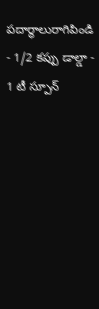పదార్థాలురాగిపిండి - 1/2 కప్పు డాల్డా - 1 టీ స్పూన్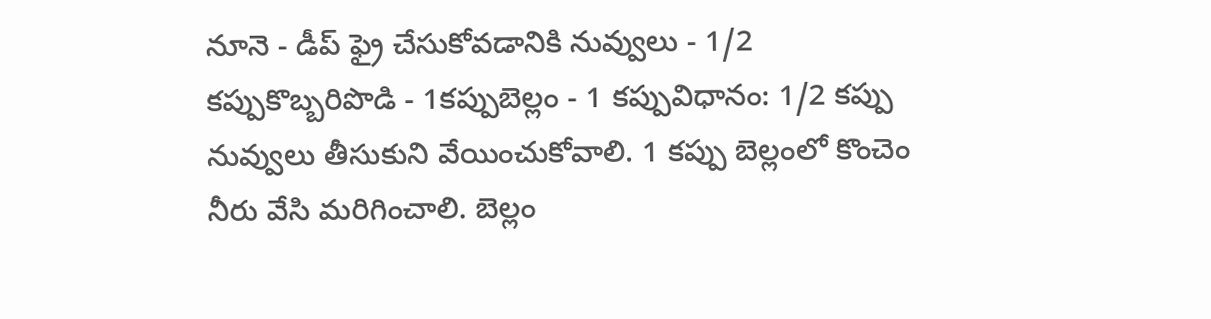నూనె - డీప్ ఫ్రై చేసుకోవడానికి నువ్వులు - 1/2 కప్పుకొబ్బరిపొడి - 1కప్పుబెల్లం - 1 కప్పువిధానం: 1/2 కప్పు నువ్వులు తీసుకుని వేయించుకోవాలి. 1 కప్పు బెల్లంలో కొంచెం నీరు వేసి మరిగించాలి. బెల్లం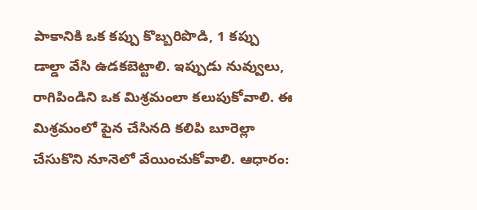పాకానికి ఒక కప్పు కొబ్బరిపొడి, 1 కప్పు డాల్డా వేసి ఉడకబెట్టాలి. ఇప్పుడు నువ్వులు, రాగిపిండిని ఒక మిశ్రమంలా కలుపుకోవాలి. ఈ మిశ్రమంలో పైన చేసినది కలిపి బూరెల్లా చేసుకొని నూనెలో వేయించుకోవాలి. ఆధారం: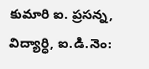కుమారి ఐ. ప్రసన్న, విద్యార్ధి, ఐ.డి.నెం: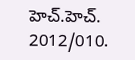హెచ్.హెచ్. 2012/010.